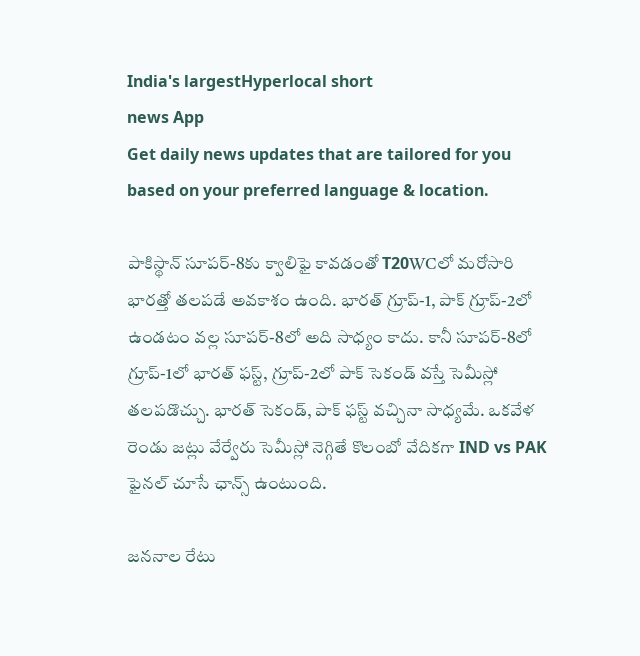India's largestHyperlocal short
news App
Get daily news updates that are tailored for you based on your preferred language & location.

పాకిస్థాన్ సూపర్-8కు క్వాలిఫై కావడంతో T20WCలో మరోసారి భారత్తో తలపడే అవకాశం ఉంది. భారత్ గ్రూప్-1, పాక్ గ్రూప్-2లో ఉండటం వల్ల సూపర్-8లో అది సాధ్యం కాదు. కానీ సూపర్-8లో గ్రూప్-1లో భారత్ ఫస్ట్, గ్రూప్-2లో పాక్ సెకండ్ వస్తే సెమీస్లో తలపడొచ్చు. భారత్ సెకండ్, పాక్ ఫస్ట్ వచ్చినా సాధ్యమే. ఒకవేళ రెండు జట్లు వేర్వేరు సెమీస్లో నెగ్గితే కొలంబో వేదికగా IND vs PAK ఫైనల్ చూసే ఛాన్స్ ఉంటుంది.

జననాల రేటు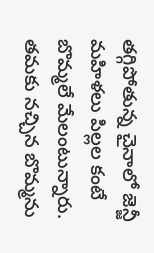తగ్గిపోతున్న చైనాలో జెన్జీ మహిళలు పిల్లల కంటే బొమ్మలే మేలంటున్నారు. తమకు నచ్చిన బొమ్మను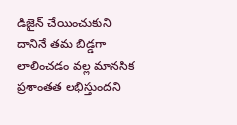డిజైన్ చేయించుకుని దానినే తమ బిడ్డగా లాలించడం వల్ల మానసిక ప్రశాంతత లభిస్తుందని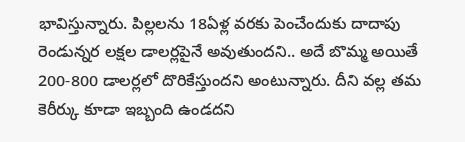భావిస్తున్నారు. పిల్లలను 18ఏళ్ల వరకు పెంచేందుకు దాదాపు రెండున్నర లక్షల డాలర్లపైనే అవుతుందని.. అదే బొమ్మ అయితే 200-800 డాలర్లలో దొరికేస్తుందని అంటున్నారు. దీని వల్ల తమ కెరీర్కు కూడా ఇబ్బంది ఉండదని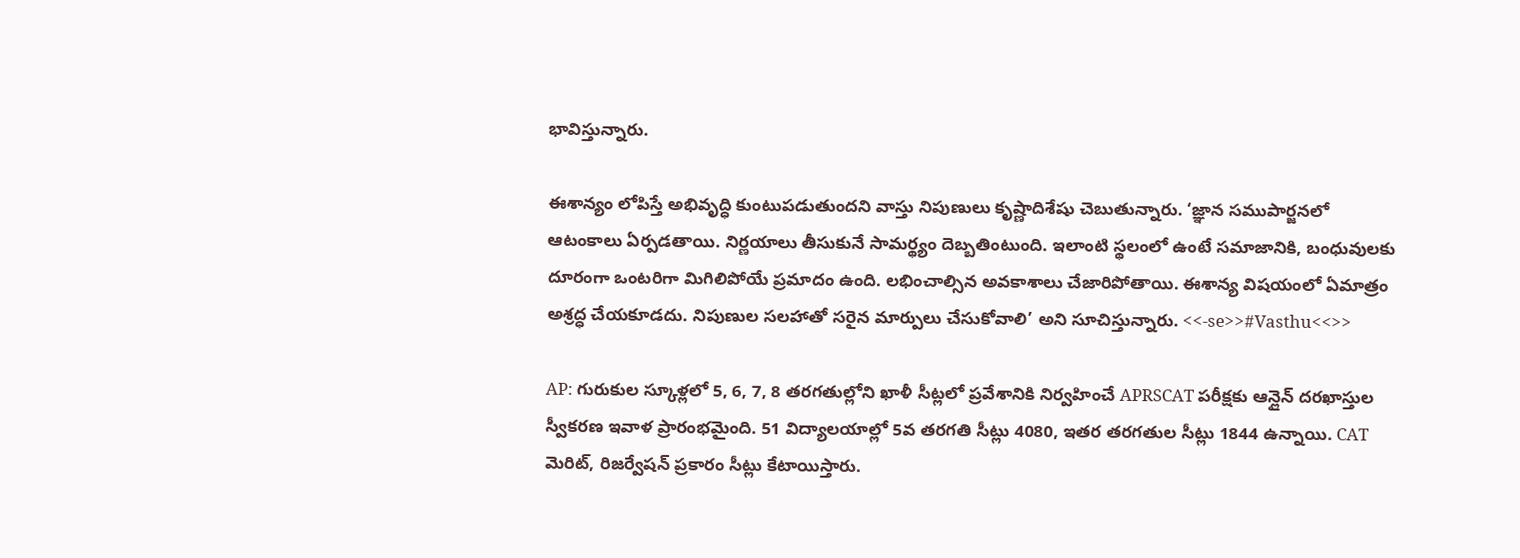భావిస్తున్నారు.

ఈశాన్యం లోపిస్తే అభివృద్ధి కుంటుపడుతుందని వాస్తు నిపుణులు కృష్ణాదిశేషు చెబుతున్నారు. ‘జ్ఞాన సముపార్జనలో ఆటంకాలు ఏర్పడతాయి. నిర్ణయాలు తీసుకునే సామర్థ్యం దెబ్బతింటుంది. ఇలాంటి స్థలంలో ఉంటే సమాజానికి, బంధువులకు దూరంగా ఒంటరిగా మిగిలిపోయే ప్రమాదం ఉంది. లభించాల్సిన అవకాశాలు చేజారిపోతాయి. ఈశాన్య విషయంలో ఏమాత్రం అశ్రద్ధ చేయకూడదు. నిపుణుల సలహాతో సరైన మార్పులు చేసుకోవాలి’ అని సూచిస్తున్నారు. <<-se>>#Vasthu<<>>

AP: గురుకుల స్కూళ్లలో 5, 6, 7, 8 తరగతుల్లోని ఖాళీ సీట్లలో ప్రవేశానికి నిర్వహించే APRSCAT పరీక్షకు ఆన్లైన్ దరఖాస్తుల స్వీకరణ ఇవాళ ప్రారంభమైంది. 51 విద్యాలయాల్లో 5వ తరగతి సీట్లు 4080, ఇతర తరగతుల సీట్లు 1844 ఉన్నాయి. CAT మెరిట్, రిజర్వేషన్ ప్రకారం సీట్లు కేటాయిస్తారు.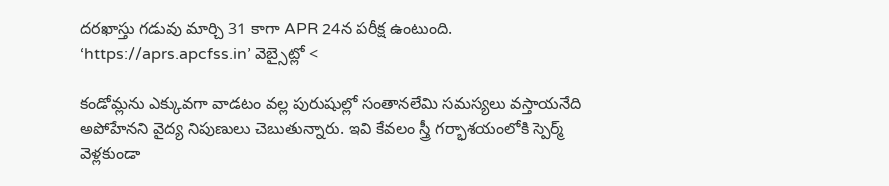దరఖాస్తు గడువు మార్చి 31 కాగా APR 24న పరీక్ష ఉంటుంది. ‘https://aprs.apcfss.in’ వెబ్సైట్లో <

కండోమ్లను ఎక్కువగా వాడటం వల్ల పురుషుల్లో సంతానలేమి సమస్యలు వస్తాయనేది అపోహేనని వైద్య నిపుణులు చెబుతున్నారు. ఇవి కేవలం స్త్రీ గర్భాశయంలోకి స్పెర్మ్ వెళ్లకుండా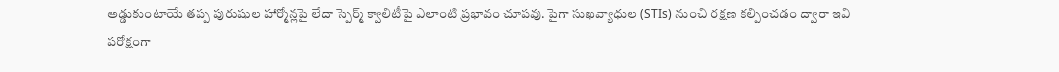అడ్డుకుంటాయే తప్ప పురుషుల హార్మోన్లపై లేదా స్పెర్మ్ క్వాలిటీపై ఎలాంటి ప్రభావం చూపవు. పైగా సుఖవ్యాధుల (STIs) నుంచి రక్షణ కల్పించడం ద్వారా ఇవి పరోక్షంగా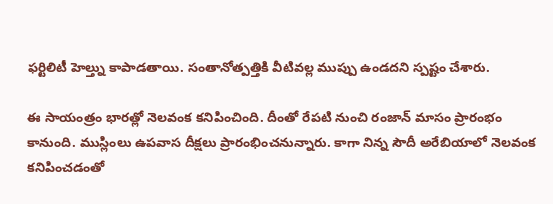ఫర్టిలిటీ హెల్త్ను కాపాడతాయి. సంతానోత్పత్తికి వీటివల్ల ముప్పు ఉండదని స్పష్టం చేశారు.

ఈ సాయంత్రం భారత్లో నెలవంక కనిపించింది. దీంతో రేపటి నుంచి రంజాన్ మాసం ప్రారంభం కానుంది. ముస్లింలు ఉపవాస దీక్షలు ప్రారంభించనున్నారు. కాగా నిన్న సౌదీ అరేబియాలో నెలవంక కనిపించడంతో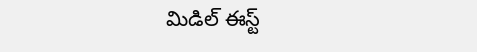మిడిల్ ఈస్ట్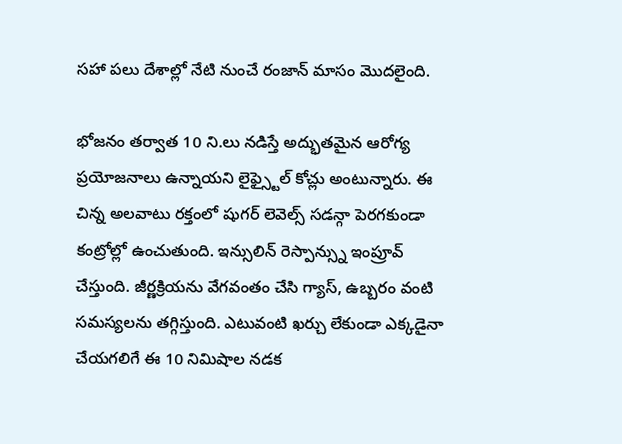సహా పలు దేశాల్లో నేటి నుంచే రంజాన్ మాసం మొదలైంది.

భోజనం తర్వాత 10 ని.లు నడిస్తే అద్భుతమైన ఆరోగ్య ప్రయోజనాలు ఉన్నాయని లైఫ్స్టైల్ కోచ్లు అంటున్నారు. ఈ చిన్న అలవాటు రక్తంలో షుగర్ లెవెల్స్ సడన్గా పెరగకుండా కంట్రోల్లో ఉంచుతుంది. ఇన్సులిన్ రెస్పాన్స్ను ఇంప్రూవ్ చేస్తుంది. జీర్ణక్రియను వేగవంతం చేసి గ్యాస్, ఉబ్బరం వంటి సమస్యలను తగ్గిస్తుంది. ఎటువంటి ఖర్చు లేకుండా ఎక్కడైనా చేయగలిగే ఈ 10 నిమిషాల నడక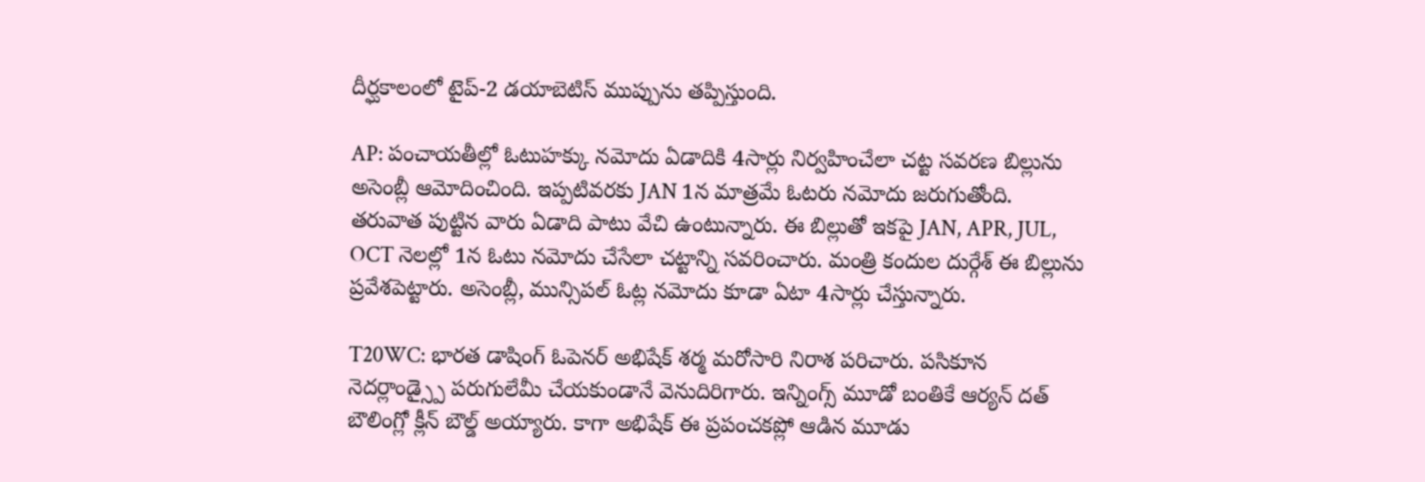దీర్ఘకాలంలో టైప్-2 డయాబెటిస్ ముప్పును తప్పిస్తుంది.

AP: పంచాయతీల్లో ఓటుహక్కు నమోదు ఏడాదికి 4సార్లు నిర్వహించేలా చట్ట సవరణ బిల్లును అసెంబ్లీ ఆమోదించింది. ఇప్పటివరకు JAN 1న మాత్రమే ఓటరు నమోదు జరుగుతోంది. తరువాత పుట్టిన వారు ఏడాది పాటు వేచి ఉంటున్నారు. ఈ బిల్లుతో ఇకపై JAN, APR, JUL, OCT నెలల్లో 1న ఓటు నమోదు చేసేలా చట్టాన్ని సవరించారు. మంత్రి కందుల దుర్గేశ్ ఈ బిల్లును ప్రవేశపెట్టారు. అసెంబ్లీ, మున్సిపల్ ఓట్ల నమోదు కూడా ఏటా 4సార్లు చేస్తున్నారు.

T20WC: భారత డాషింగ్ ఓపెనర్ అభిషేక్ శర్మ మరోసారి నిరాశ పరిచారు. పసికూన నెదర్లాండ్స్పై పరుగులేమీ చేయకుండానే వెనుదిరిగారు. ఇన్నింగ్స్ మూడో బంతికే ఆర్యన్ దత్ బౌలింగ్లో క్లీన్ బౌల్డ్ అయ్యారు. కాగా అభిషేక్ ఈ ప్రపంచకప్లో ఆడిన మూడు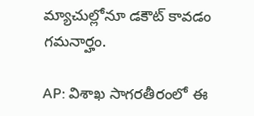మ్యాచుల్లోనూ డకౌట్ కావడం గమనార్హం.

AP: విశాఖ సాగరతీరంలో ఈ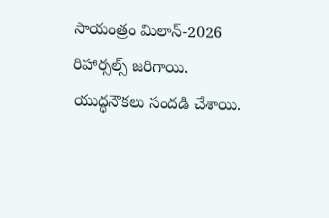సాయంత్రం మిలాన్-2026 రిహార్సల్స్ జరిగాయి. యుద్ధనౌకలు సందడి చేశాయి.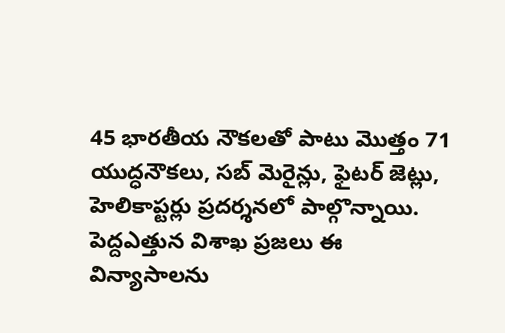45 భారతీయ నౌకలతో పాటు మొత్తం 71 యుద్ధనౌకలు, సబ్ మెరైన్లు, ఫైటర్ జెట్లు, హెలికాప్టర్లు ప్రదర్శనలో పాల్గొన్నాయి. పెద్దఎత్తున విశాఖ ప్రజలు ఈ విన్యాసాలను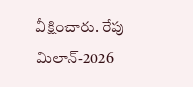వీక్షించారు. రేపు మిలాన్-2026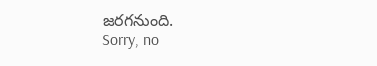జరగనుంది.
Sorry, no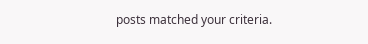posts matched your criteria.